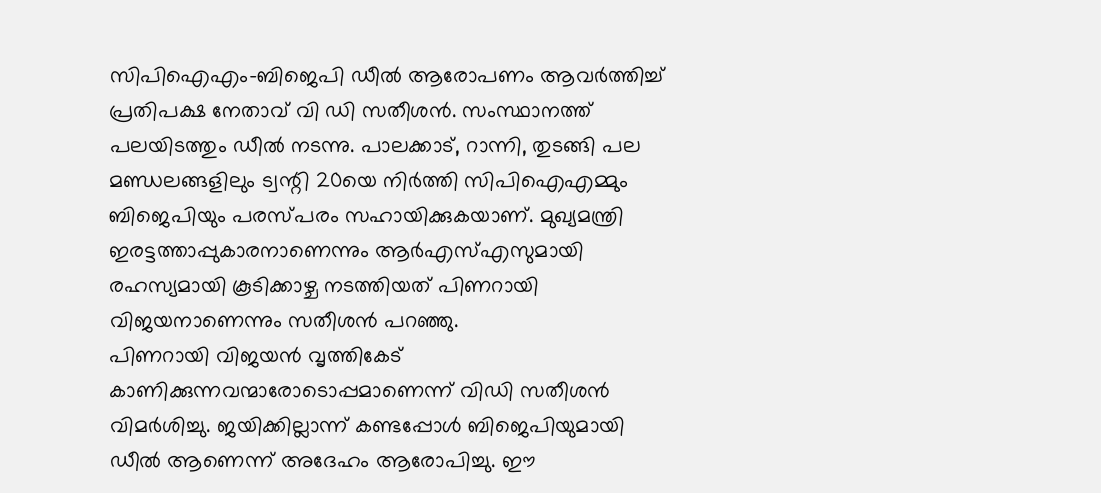സിപിഐഎം-ബിജെപി ഡീൽ ആരോപണം ആവർത്തിച്ച് പ്രതിപക്ഷ നേതാവ് വി ഡി സതീശൻ. സംസ്ഥാനത്ത് പലയിടത്തും ഡീൽ നടന്നു. പാലക്കാട്, റാന്നി, തുടങ്ങി പല മണ്ഡലങ്ങളിലും ട്വന്റി 20യെ നിർത്തി സിപിഐഎമ്മും ബിജെപിയും പരസ്പരം സഹായിക്കുകയാണ്. മുഖ്യമന്ത്രി ഇരട്ടത്താപ്പുകാരനാണെന്നും ആർഎസ്എസുമായി രഹസ്യമായി കൂടിക്കാഴ്ച നടത്തിയത് പിണറായി വിജയനാണെന്നും സതീശൻ പറഞ്ഞു.
പിണറായി വിജയൻ വൃത്തികേട് കാണിക്കുന്നവന്മാരോടൊപ്പമാണെന്ന് വിഡി സതീശൻ വിമർശിച്ചു. ജയിക്കില്ലാന്ന് കണ്ടപ്പോൾ ബിജെപിയുമായി ഡീൽ ആണെന്ന് അദേഹം ആരോപിച്ചു. ഈ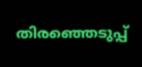തിരഞ്ഞെടുപ്പ്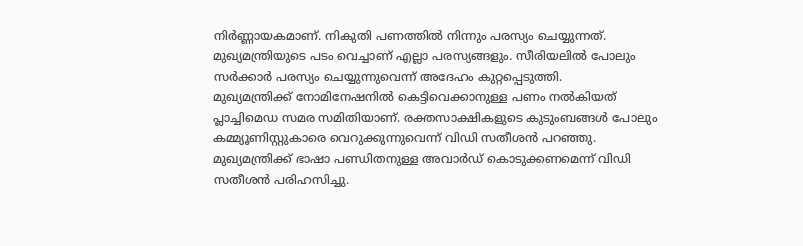നിർണ്ണായകമാണ്. നികുതി പണത്തിൽ നിന്നും പരസ്യം ചെയ്യുന്നത്. മുഖ്യമന്ത്രിയുടെ പടം വെച്ചാണ് എല്ലാ പരസ്യങ്ങളും. സീരിയലിൽ പോലും സർക്കാർ പരസ്യം ചെയ്യുന്നുവെന്ന് അദേഹം കുറ്റപ്പെടുത്തി.
മുഖ്യമന്ത്രിക്ക് നോമിനേഷനിൽ കെട്ടിവെക്കാനുള്ള പണം നൽകിയത് പ്ലാച്ചിമെഡ സമര സമിതിയാണ്. രക്തസാക്ഷികളുടെ കുടുംബങ്ങൾ പോലും കമ്മ്യൂണിസ്റ്റുകാരെ വെറുക്കുന്നുവെന്ന് വിഡി സതീശൻ പറഞ്ഞു. മുഖ്യമന്ത്രിക്ക് ഭാഷാ പണ്ഡിതനുള്ള അവാർഡ് കൊടുക്കണമെന്ന് വിഡി സതീശൻ പരിഹസിച്ചു.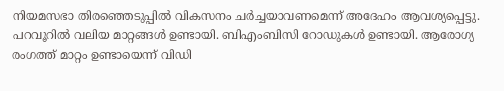നിയമസഭാ തിരഞ്ഞെടുപ്പിൽ വികസനം ചർച്ചയാവണമെന്ന് അദേഹം ആവശ്യപ്പെട്ടു. പറവൂറിൽ വലിയ മാറ്റങ്ങൾ ഉണ്ടായി. ബിഎംബിസി റോഡുകൾ ഉണ്ടായി. ആരോഗ്യ രംഗത്ത് മാറ്റം ഉണ്ടായെന്ന് വിഡി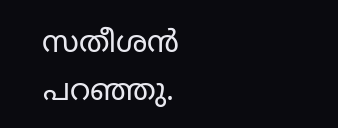സതീശൻ പറഞ്ഞു.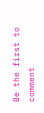Be the first to comment